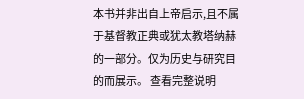本书并非出自上帝启示,且不属于基督教正典或犹太教塔纳赫的一部分。仅为历史与研究目的而展示。 查看完整说明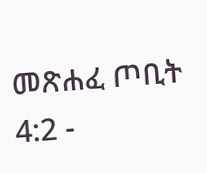መጽሐፈ ጦቢት 4:2 -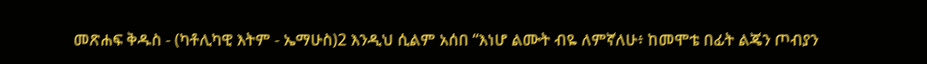መጽሐፍ ቅዱስ - (ካቶሊካዊ እትም - ኤማሁስ)2 እንዲህ ሲልም አሰበ “እነሆ ልሙት ብዬ ለምኛለሁ፥ ከመሞቴ በፊት ልጄን ጦብያን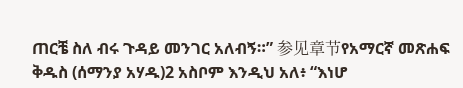ጠርቼ ስለ ብሩ ጉዳይ መንገር አለብኝ።” 参见章节የአማርኛ መጽሐፍ ቅዱስ (ሰማንያ አሃዱ)2 አስቦም እንዲህ አለ፥ “እነሆ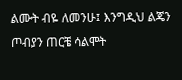ልሙት ብዬ ለመንሁ፤ እንግዲህ ልጄን ጦብያን ጠርቼ ሳልሞት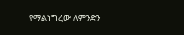የማልነግረው ለምንድን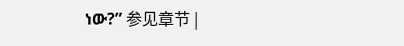ነው?” 参见章节 |